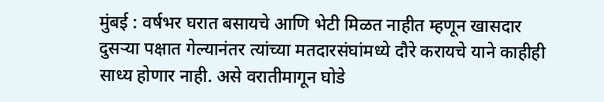मुंबई : वर्षभर घरात बसायचे आणि भेटी मिळत नाहीत म्हणून खासदार दुसऱ्या पक्षात गेल्यानंतर त्यांच्या मतदारसंघांमध्ये दौरे करायचे याने काहीही साध्य होणार नाही. असे वरातीमागून घोडे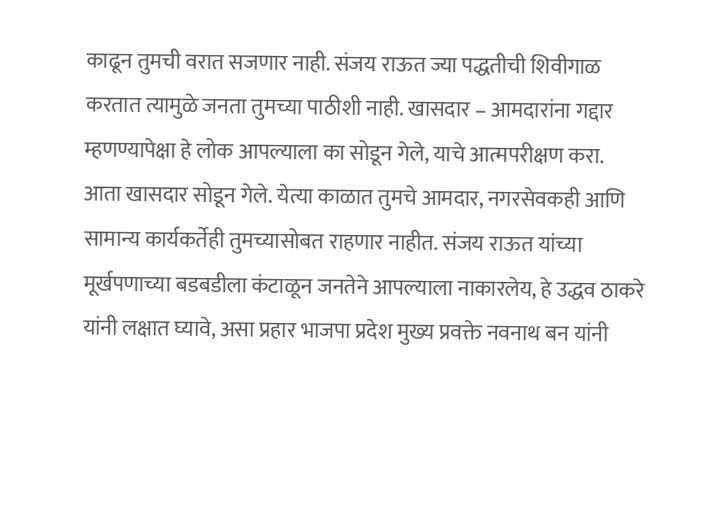काढून तुमची वरात सजणार नाही. संजय राऊत ज्या पद्धतीची शिवीगाळ करतात त्यामुळे जनता तुमच्या पाठीशी नाही. खासदार – आमदारांना गद्दार म्हणण्यापेक्षा हे लोक आपल्याला का सोडून गेले, याचे आत्मपरीक्षण करा.
आता खासदार सोडून गेले. येत्या काळात तुमचे आमदार, नगरसेवकही आणि सामान्य कार्यकर्तेही तुमच्यासोबत राहणार नाहीत. संजय राऊत यांच्या मूर्खपणाच्या बडबडीला कंटाळून जनतेने आपल्याला नाकारलेय, हे उद्धव ठाकरे यांनी लक्षात घ्यावे, असा प्रहार भाजपा प्रदेश मुख्य प्रवक्ते नवनाथ बन यांनी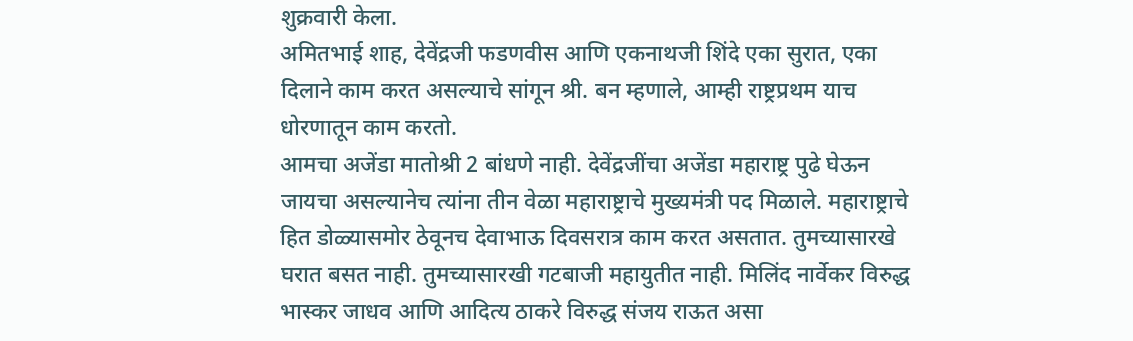शुक्रवारी केला.
अमितभाई शाह, देवेंद्रजी फडणवीस आणि एकनाथजी शिंदे एका सुरात, एका दिलाने काम करत असल्याचे सांगून श्री. बन म्हणाले, आम्ही राष्ट्रप्रथम याच धोरणातून काम करतो.
आमचा अजेंडा मातोश्री 2 बांधणे नाही. देवेंद्रजींचा अजेंडा महाराष्ट्र पुढे घेऊन जायचा असल्यानेच त्यांना तीन वेळा महाराष्ट्राचे मुख्यमंत्री पद मिळाले. महाराष्ट्राचे हित डोळ्यासमोर ठेवूनच देवाभाऊ दिवसरात्र काम करत असतात. तुमच्यासारखे घरात बसत नाही. तुमच्यासारखी गटबाजी महायुतीत नाही. मिलिंद नार्वेकर विरुद्ध भास्कर जाधव आणि आदित्य ठाकरे विरुद्ध संजय राऊत असा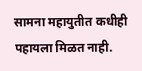सामना महायुतीत कधीही पहायला मिळत नाही.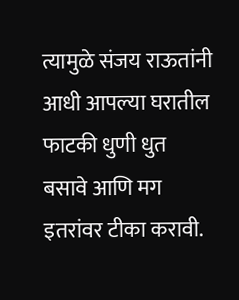त्यामुळे संजय राऊतांनी आधी आपल्या घरातील फाटकी धुणी धुत बसावे आणि मग इतरांवर टीका करावी.